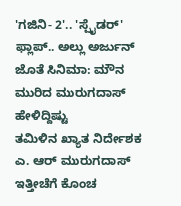'ಗಜಿನಿ- 2'.. 'ಸ್ಪೈಡರ್' ಫ್ಲಾಪ್.. ಅಲ್ಲು ಅರ್ಜುನ್ ಜೊತೆ ಸಿನಿಮಾ: ಮೌನ ಮುರಿದ ಮುರುಗದಾಸ್ ಹೇಳಿದ್ದಿಷ್ಟು
ತಮಿಳಿನ ಖ್ಯಾತ ನಿರ್ದೇಶಕ ಎ. ಆರ್ ಮುರುಗದಾಸ್ ಇತ್ತೀಚೆಗೆ ಕೊಂಚ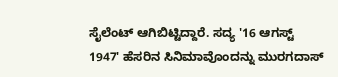ಸೈಲೆಂಟ್ ಆಗಿಬಿಟ್ಟಿದ್ದಾರೆ. ಸದ್ಯ '16 ಆಗಸ್ಟ್ 1947' ಹೆಸರಿನ ಸಿನಿಮಾವೊಂದನ್ನು ಮುರಗದಾಸ್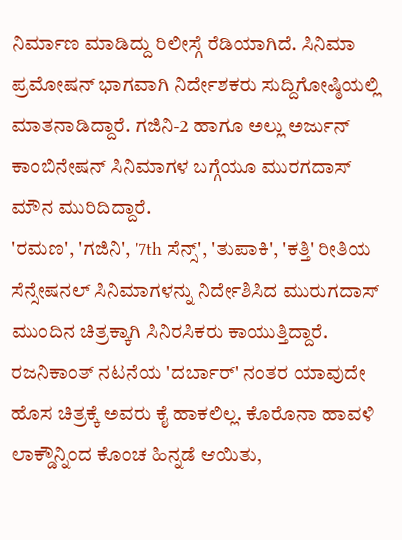ನಿರ್ಮಾಣ ಮಾಡಿದ್ದು ರಿಲೀಸ್ಗೆ ರೆಡಿಯಾಗಿದೆ. ಸಿನಿಮಾ ಪ್ರಮೋಷನ್ ಭಾಗವಾಗಿ ನಿರ್ದೇಶಕರು ಸುದ್ದಿಗೋಷ್ಠಿಯಲ್ಲಿ ಮಾತನಾಡಿದ್ದಾರೆ. ಗಜಿನಿ-2 ಹಾಗೂ ಅಲ್ಲು ಅರ್ಜುನ್ ಕಾಂಬಿನೇಷನ್ ಸಿನಿಮಾಗಳ ಬಗ್ಗೆಯೂ ಮುರಗದಾಸ್ ಮೌನ ಮುರಿದಿದ್ದಾರೆ.
'ರಮಣ', 'ಗಜಿನಿ', '7th ಸೆನ್ಸ್', 'ತುಪಾಕಿ', 'ಕತ್ತಿ' ರೀತಿಯ ಸೆನ್ಸೇಷನಲ್ ಸಿನಿಮಾಗಳನ್ನು ನಿರ್ದೇಶಿಸಿದ ಮುರುಗದಾಸ್ ಮುಂದಿನ ಚಿತ್ರಕ್ಕಾಗಿ ಸಿನಿರಸಿಕರು ಕಾಯುತ್ತಿದ್ದಾರೆ. ರಜನಿಕಾಂತ್ ನಟನೆಯ 'ದರ್ಬಾರ್' ನಂತರ ಯಾವುದೇ ಹೊಸ ಚಿತ್ರಕ್ಕೆ ಅವರು ಕೈ ಹಾಕಲಿಲ್ಲ. ಕೊರೊನಾ ಹಾವಳಿ ಲಾಕ್ಡೌನ್ನಿಂದ ಕೊಂಚ ಹಿನ್ನಡೆ ಆಯಿತು,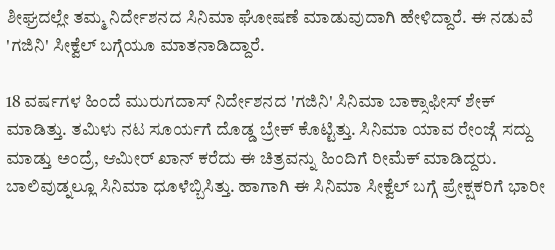ಶೀಘ್ರದಲ್ಲೇ ತಮ್ಮ ನಿರ್ದೇಶನದ ಸಿನಿಮಾ ಘೋಷಣೆ ಮಾಡುವುದಾಗಿ ಹೇಳಿದ್ದಾರೆ. ಈ ನಡುವೆ 'ಗಜಿನಿ' ಸೀಕ್ವೆಲ್ ಬಗ್ಗೆಯೂ ಮಾತನಾಡಿದ್ದಾರೆ.

18 ವರ್ಷಗಳ ಹಿಂದೆ ಮುರುಗದಾಸ್ ನಿರ್ದೇಶನದ 'ಗಜಿನಿ' ಸಿನಿಮಾ ಬಾಕ್ಸಾಫೀಸ್ ಶೇಕ್ ಮಾಡಿತ್ತು. ತಮಿಳು ನಟ ಸೂರ್ಯಗೆ ದೊಡ್ಡ ಬ್ರೇಕ್ ಕೊಟ್ಟಿತ್ತು. ಸಿನಿಮಾ ಯಾವ ರೇಂಜ್ಗೆ ಸದ್ದು ಮಾಡ್ತು ಅಂದ್ರೆ, ಆಮೀರ್ ಖಾನ್ ಕರೆದು ಈ ಚಿತ್ರವನ್ನು ಹಿಂದಿಗೆ ರೀಮೆಕ್ ಮಾಡಿದ್ದರು. ಬಾಲಿವುಡ್ನಲ್ಲೂ ಸಿನಿಮಾ ಧೂಳೆಬ್ಬಿಸಿತ್ತು. ಹಾಗಾಗಿ ಈ ಸಿನಿಮಾ ಸೀಕ್ವೆಲ್ ಬಗ್ಗೆ ಪ್ರೇಕ್ಷಕರಿಗೆ ಭಾರೀ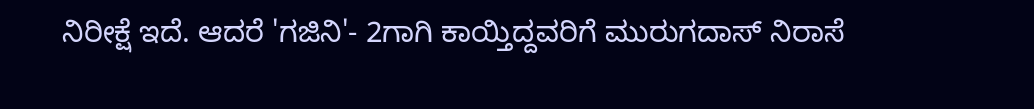ನಿರೀಕ್ಷೆ ಇದೆ. ಆದರೆ 'ಗಜಿನಿ'- 2ಗಾಗಿ ಕಾಯ್ತಿದ್ದವರಿಗೆ ಮುರುಗದಾಸ್ ನಿರಾಸೆ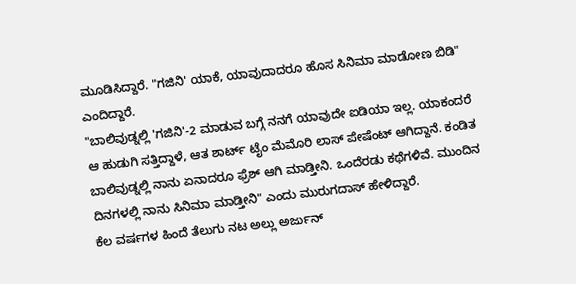ಮೂಡಿಸಿದ್ದಾರೆ. "ಗಜಿನಿ' ಯಾಕೆ, ಯಾವುದಾದರೂ ಹೊಸ ಸಿನಿಮಾ ಮಾಡೋಣ ಬಿಡಿ" ಎಂದಿದ್ದಾರೆ.
"ಬಾಲಿವುಡ್ನಲ್ಲಿ 'ಗಜಿನಿ'-2 ಮಾಡುವ ಬಗ್ಗೆ ನನಗೆ ಯಾವುದೇ ಐಡಿಯಾ ಇಲ್ಲ. ಯಾಕಂದರೆ ಆ ಹುಡುಗಿ ಸತ್ತಿದ್ದಾಳೆ, ಆತ ಶಾರ್ಟ್ ಟೈಂ ಮೆಮೊರಿ ಲಾಸ್ ಪೇಷೆಂಟ್ ಆಗಿದ್ದಾನೆ. ಕಂಡಿತ ಬಾಲಿವುಡ್ನಲ್ಲಿ ನಾನು ಏನಾದರೂ ಫ್ರೆಶ್ ಆಗಿ ಮಾಡ್ತೀನಿ. ಒಂದೆರಡು ಕಥೆಗಳಿವೆ. ಮುಂದಿನ ದಿನಗಳಲ್ಲಿ ನಾನು ಸಿನಿಮಾ ಮಾಡ್ತೀನಿ" ಎಂದು ಮುರುಗದಾಸ್ ಹೇಳಿದ್ದಾರೆ.
ಕೆಲ ವರ್ಷಗಳ ಹಿಂದೆ ತೆಲುಗು ನಟ ಅಲ್ಲು ಅರ್ಜುನ್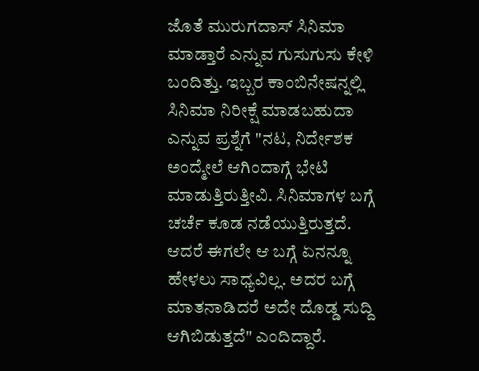ಜೊತೆ ಮುರುಗದಾಸ್ ಸಿನಿಮಾ ಮಾಡ್ತಾರೆ ಎನ್ನುವ ಗುಸುಗುಸು ಕೇಳಿ ಬಂದಿತ್ತು. ಇಬ್ಬರ ಕಾಂಬಿನೇಷನ್ನಲ್ಲಿ ಸಿನಿಮಾ ನಿರೀಕ್ಷೆ ಮಾಡಬಹುದಾ ಎನ್ನುವ ಪ್ರಶ್ನೆಗೆ "ನಟ, ನಿರ್ದೇಶಕ ಅಂದ್ಮೇಲೆ ಆಗಿಂದಾಗ್ಗೆ ಭೇಟಿ ಮಾಡುತ್ತಿರುತ್ತೀವಿ. ಸಿನಿಮಾಗಳ ಬಗ್ಗೆ ಚರ್ಚೆ ಕೂಡ ನಡೆಯುತ್ತಿರುತ್ತದೆ. ಆದರೆ ಈಗಲೇ ಆ ಬಗ್ಗೆ ಏನನ್ನೂ ಹೇಳಲು ಸಾಧ್ಯವಿಲ್ಲ. ಅದರ ಬಗ್ಗೆ ಮಾತನಾಡಿದರೆ ಅದೇ ದೊಡ್ಡ ಸುದ್ದಿ ಆಗಿಬಿಡುತ್ತದೆ" ಎಂದಿದ್ದಾರೆ.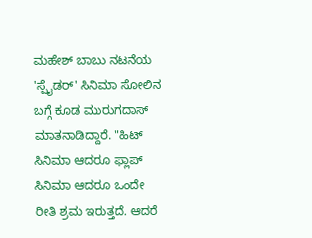ಮಹೇಶ್ ಬಾಬು ನಟನೆಯ 'ಸ್ಪೈಡರ್' ಸಿನಿಮಾ ಸೋಲಿನ ಬಗ್ಗೆ ಕೂಡ ಮುರುಗದಾಸ್ ಮಾತನಾಡಿದ್ದಾರೆ. "ಹಿಟ್ ಸಿನಿಮಾ ಆದರೂ ಫ್ಲಾಪ್ ಸಿನಿಮಾ ಆದರೂ ಒಂದೇ ರೀತಿ ಶ್ರಮ ಇರುತ್ತದೆ. ಆದರೆ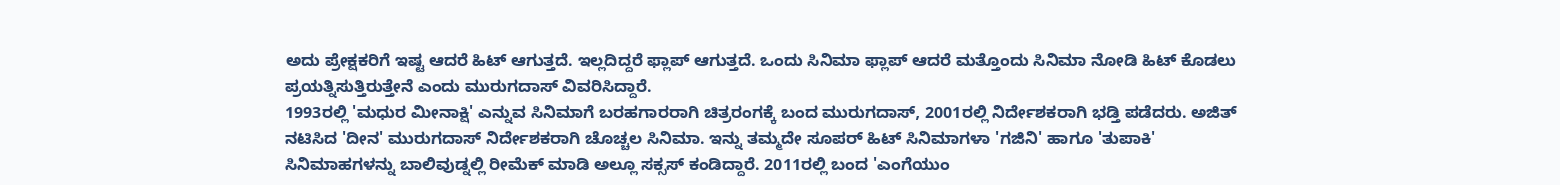ಅದು ಪ್ರೇಕ್ಷಕರಿಗೆ ಇಷ್ಟ ಆದರೆ ಹಿಟ್ ಆಗುತ್ತದೆ. ಇಲ್ಲದಿದ್ದರೆ ಫ್ಲಾಪ್ ಆಗುತ್ತದೆ. ಒಂದು ಸಿನಿಮಾ ಫ್ಲಾಪ್ ಆದರೆ ಮತ್ತೊಂದು ಸಿನಿಮಾ ನೋಡಿ ಹಿಟ್ ಕೊಡಲು ಪ್ರಯತ್ನಿಸುತ್ತಿರುತ್ತೇನೆ ಎಂದು ಮುರುಗದಾಸ್ ವಿವರಿಸಿದ್ದಾರೆ.
1993ರಲ್ಲಿ 'ಮಧುರ ಮೀನಾಕ್ಷಿ' ಎನ್ನುವ ಸಿನಿಮಾಗೆ ಬರಹಗಾರರಾಗಿ ಚಿತ್ರರಂಗಕ್ಕೆ ಬಂದ ಮುರುಗದಾಸ್, 2001ರಲ್ಲಿ ನಿರ್ದೇಶಕರಾಗಿ ಭಡ್ತಿ ಪಡೆದರು. ಅಜಿತ್ ನಟಿಸಿದ 'ದೀನ' ಮುರುಗದಾಸ್ ನಿರ್ದೇಶಕರಾಗಿ ಚೊಚ್ಚಲ ಸಿನಿಮಾ. ಇನ್ನು ತಮ್ಮದೇ ಸೂಪರ್ ಹಿಟ್ ಸಿನಿಮಾಗಳಾ 'ಗಜಿನಿ' ಹಾಗೂ 'ತುಪಾಕಿ' ಸಿನಿಮಾಹಗಳನ್ನು ಬಾಲಿವುಡ್ನಲ್ಲಿ ರೀಮೆಕ್ ಮಾಡಿ ಅಲ್ಲೂ ಸಕ್ಸಸ್ ಕಂಡಿದ್ದಾರೆ. 2011ರಲ್ಲಿ ಬಂದ 'ಎಂಗೆಯುಂ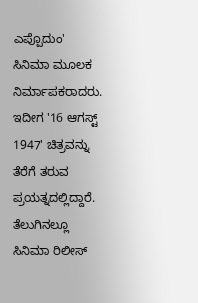ಎಪ್ಪೊದುಂ' ಸಿನಿಮಾ ಮೂಲಕ ನಿರ್ಮಾಪಕರಾದರು. ಇದೀಗ '16 ಆಗಸ್ಟ್ 1947' ಚಿತ್ರವನ್ನು ತೆರೆಗೆ ತರುವ ಪ್ರಯತ್ನದಲ್ಲಿದ್ದಾರೆ. ತೆಲುಗಿನಲ್ಲೂ ಸಿನಿಮಾ ರಿಲೀಸ್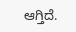ಆಗ್ತಿದೆ.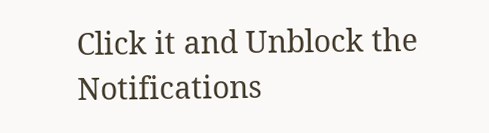Click it and Unblock the Notifications